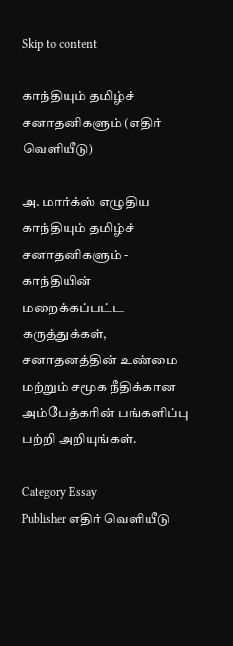Skip to content

காந்தியும் தமிழ்ச் சனாதனிகளும் (எதிர் வெளியீடு)

அ. மார்க்ஸ் எழுதிய காந்தியும் தமிழ்ச் சனாதனிகளும் - காந்தியின் மறைக்கப்பட்ட கருத்துக்கள், சனாதனத்தின் உண்மை மற்றும் சமூக நீதிக்கான அம்பேத்கரின் பங்களிப்பு பற்றி அறியுங்கள்.

Category Essay
Publisher எதிர் வெளியீடு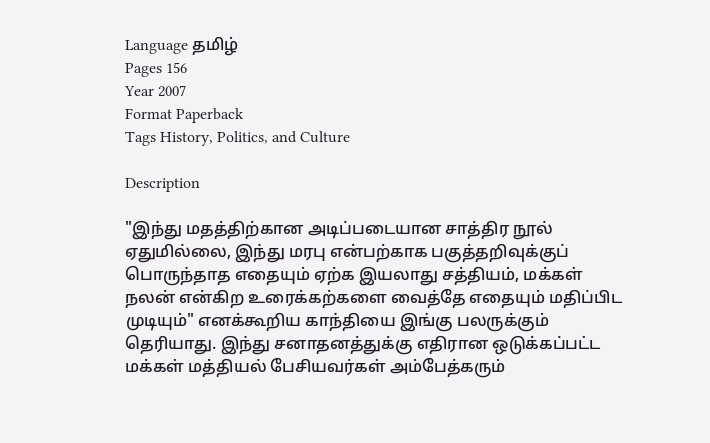Language தமிழ்
Pages 156
Year 2007
Format Paperback
Tags History, Politics, and Culture

Description

"இந்து மதத்திற்கான அடிப்படையான சாத்திர நூல் ஏதுமில்லை, இந்து மரபு என்பற்காக பகுத்தறிவுக்குப் பொருந்தாத எதையும் ஏற்க இயலாது சத்தியம், மக்கள் நலன் என்கிற உரைக்கற்களை வைத்தே எதையும் மதிப்பிட முடியும்" எனக்கூறிய காந்தியை இங்கு பலருக்கும் தெரியாது. இந்து சனாதனத்துக்கு எதிரான ஒடுக்கப்பட்ட மக்கள் மத்தியல் பேசியவர்கள் அம்பேத்கரும்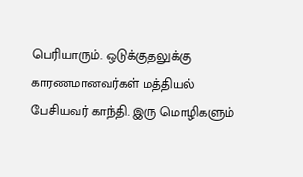பெரியாரும். ஒடுக்குதலுக்கு காரணமானவர்கள் மத்தியல் பேசியவர் காந்தி. இரு மொழிகளும்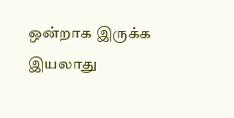ஒன்றாக இருக்க இயலாது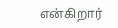என்கிறார்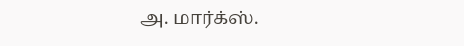அ. மார்க்ஸ்.